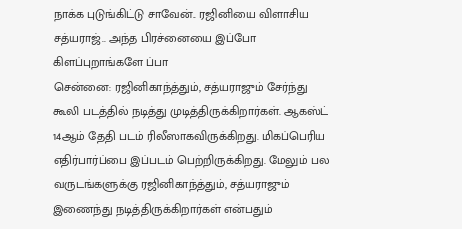நாக்க புடுங்கிட்டு சாவேன்.. ரஜினியை விளாசிய சத்யராஜ்.. அந்த பிரச்னையை இப்போ கிளப்புறாங்களே ப்பா
சென்னை: ரஜினிகாந்த்தும், சத்யராஜும் சேர்ந்து கூலி படத்தில் நடித்து முடித்திருக்கிறார்கள். ஆகஸ்ட் 14ஆம் தேதி படம் ரிலீஸாகவிருக்கிறது. மிகப்பெரிய எதிர்பார்ப்பை இப்படம் பெற்றிருக்கிறது. மேலும் பல வருடங்களுக்கு ரஜினிகாந்த்தும், சத்யராஜும் இணைந்து நடித்திருக்கிறார்கள் என்பதும்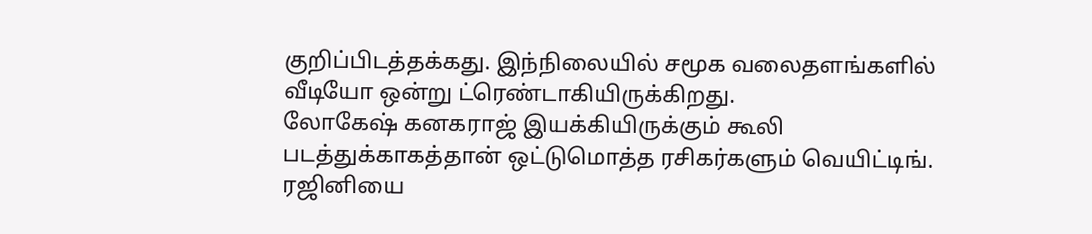குறிப்பிடத்தக்கது. இந்நிலையில் சமூக வலைதளங்களில் வீடியோ ஒன்று ட்ரெண்டாகியிருக்கிறது.
லோகேஷ் கனகராஜ் இயக்கியிருக்கும் கூலி படத்துக்காகத்தான் ஒட்டுமொத்த ரசிகர்களும் வெயிட்டிங். ரஜினியை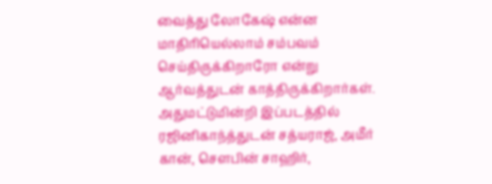வைத்து லோகேஷ் என்ன மாதிரியெல்லாம் சம்பவம் செய்திருக்கிறாரோ என்று ஆர்வத்துடன் காத்திருக்கிறார்கள். அதுமட்டுமின்றி இப்படத்தில் ரஜினிகாந்த்துடன் சத்யராஜ், அமீர் கான், சௌபின் சாஹிர்,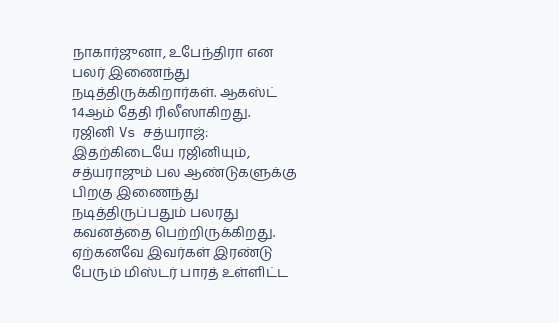நாகார்ஜுனா, உபேந்திரா என பலர் இணைந்து நடித்திருக்கிறார்கள். ஆகஸ்ட் 14ஆம் தேதி ரிலீஸாகிறது.
ரஜினி Vs சத்யராஜ்: இதற்கிடையே ரஜினியும், சத்யராஜும் பல ஆண்டுகளுக்கு பிறகு இணைந்து நடித்திருப்பதும் பலரது கவனத்தை பெற்றிருக்கிறது. ஏற்கனவே இவர்கள் இரண்டு பேரும் மிஸ்டர் பாரத் உள்ளிட்ட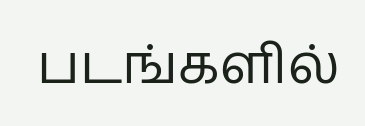படங்களில்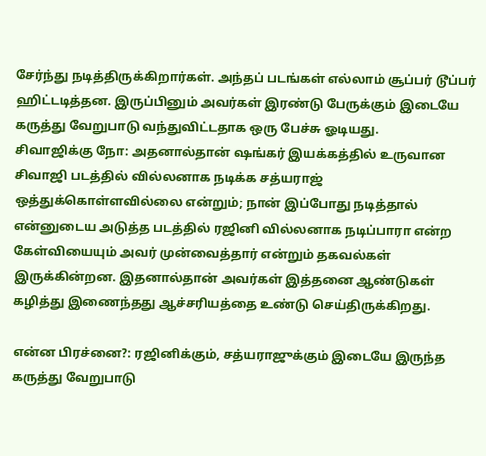சேர்ந்து நடித்திருக்கிறார்கள். அந்தப் படங்கள் எல்லாம் சூப்பர் டூப்பர் ஹிட்டடித்தன. இருப்பினும் அவர்கள் இரண்டு பேருக்கும் இடையே கருத்து வேறுபாடு வந்துவிட்டதாக ஒரு பேச்சு ஓடியது.
சிவாஜிக்கு நோ: அதனால்தான் ஷங்கர் இயக்கத்தில் உருவான சிவாஜி படத்தில் வில்லனாக நடிக்க சத்யராஜ் ஒத்துக்கொள்ளவில்லை என்றும்; நான் இப்போது நடித்தால் என்னுடைய அடுத்த படத்தில் ரஜினி வில்லனாக நடிப்பாரா என்ற கேள்வியையும் அவர் முன்வைத்தார் என்றும் தகவல்கள் இருக்கின்றன. இதனால்தான் அவர்கள் இத்தனை ஆண்டுகள் கழித்து இணைந்தது ஆச்சரியத்தை உண்டு செய்திருக்கிறது.

என்ன பிரச்னை?: ரஜினிக்கும், சத்யராஜுக்கும் இடையே இருந்த கருத்து வேறுபாடு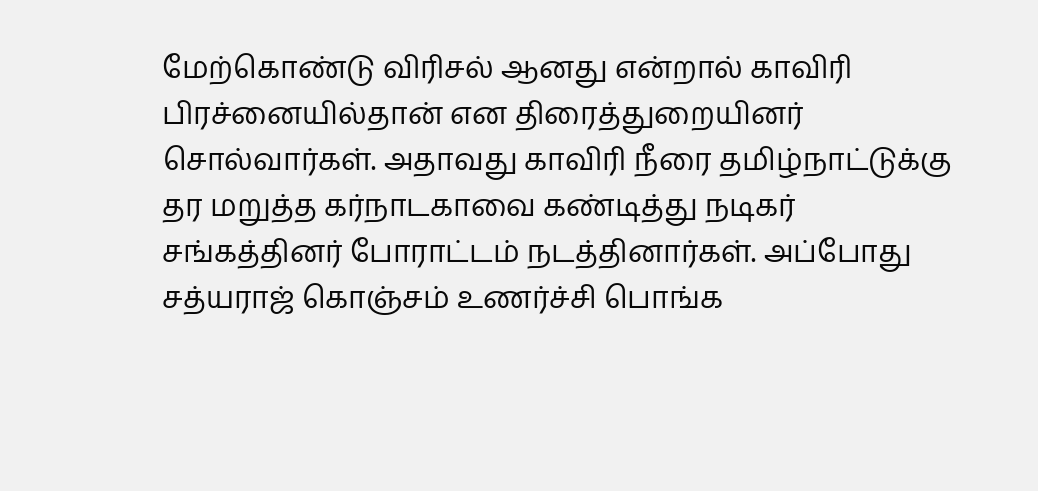மேற்கொண்டு விரிசல் ஆனது என்றால் காவிரி பிரச்னையில்தான் என திரைத்துறையினர் சொல்வார்கள். அதாவது காவிரி நீரை தமிழ்நாட்டுக்கு தர மறுத்த கர்நாடகாவை கண்டித்து நடிகர் சங்கத்தினர் போராட்டம் நடத்தினார்கள். அப்போது சத்யராஜ் கொஞ்சம் உணர்ச்சி பொங்க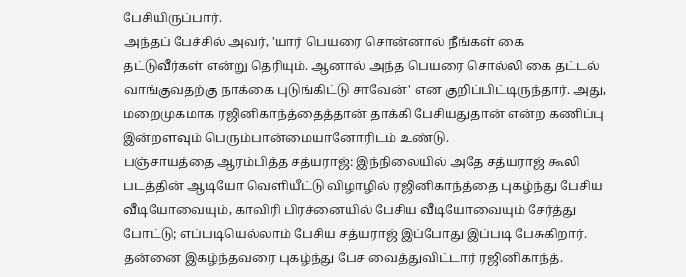பேசியிருப்பார்.
அந்தப் பேச்சில் அவர், 'யார் பெயரை சொன்னால் நீங்கள் கை தட்டுவீர்கள் என்று தெரியும். ஆனால் அந்த பெயரை சொல்லி கை தட்டல் வாங்குவதற்கு நாக்கை புடுங்கிட்டு சாவேன்' என குறிப்பிட்டிருந்தார். அது, மறைமுகமாக ரஜினிகாந்த்தைத்தான் தாக்கி பேசியதுதான் என்ற கணிப்பு இன்றளவும் பெரும்பான்மையானோரிடம் உண்டு.
பஞ்சாயத்தை ஆரம்பித்த சத்யராஜ்: இந்நிலையில் அதே சத்யராஜ் கூலி படத்தின் ஆடியோ வெளியீட்டு விழாழில் ரஜினிகாந்த்தை புகழ்ந்து பேசிய வீடியோவையும், காவிரி பிரச்னையில் பேசிய வீடியோவையும் சேர்த்து போட்டு; எப்படியெல்லாம் பேசிய சத்யராஜ் இப்போது இப்படி பேசுகிறார். தன்னை இகழ்ந்தவரை புகழ்ந்து பேச வைத்துவிட்டார் ரஜினிகாந்த்.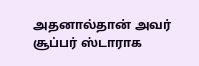அதனால்தான் அவர் சூப்பர் ஸ்டாராக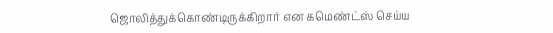ஜொலித்துக்கொண்டிருக்கிறார் என கமெண்ட்ஸ் செய்ய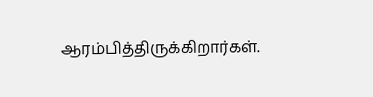ஆரம்பித்திருக்கிறார்கள்.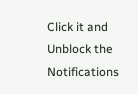Click it and Unblock the Notifications